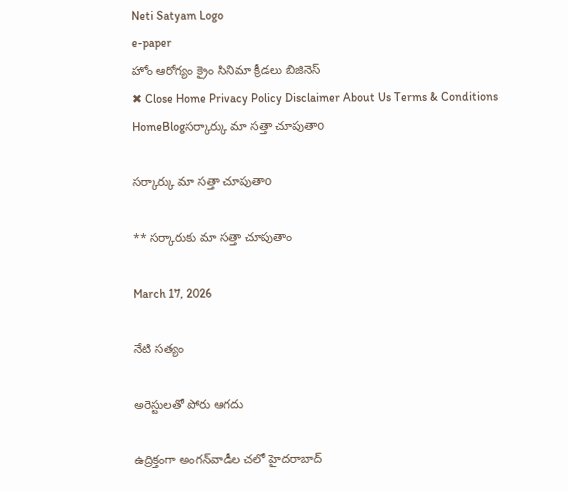Neti Satyam Logo
e-paper
హోం ఆరోగ్యం క్రైం సినిమా క్రీడలు బిజినెస్
✖ Close Home Privacy Policy Disclaimer About Us Terms & Conditions
HomeBlogసర్కార్కు మా సత్తా చూపుతాo

సర్కార్కు మా సత్తా చూపుతాo

** సర్కారుకు మా సత్తా చూపుతాం

March 17, 2026

నేటి సత్యం

అరెస్టులతో పోరు ఆగదు

ఉద్రిక్తంగా అంగన్‌వాడీల చలో హైదరాబాద్‌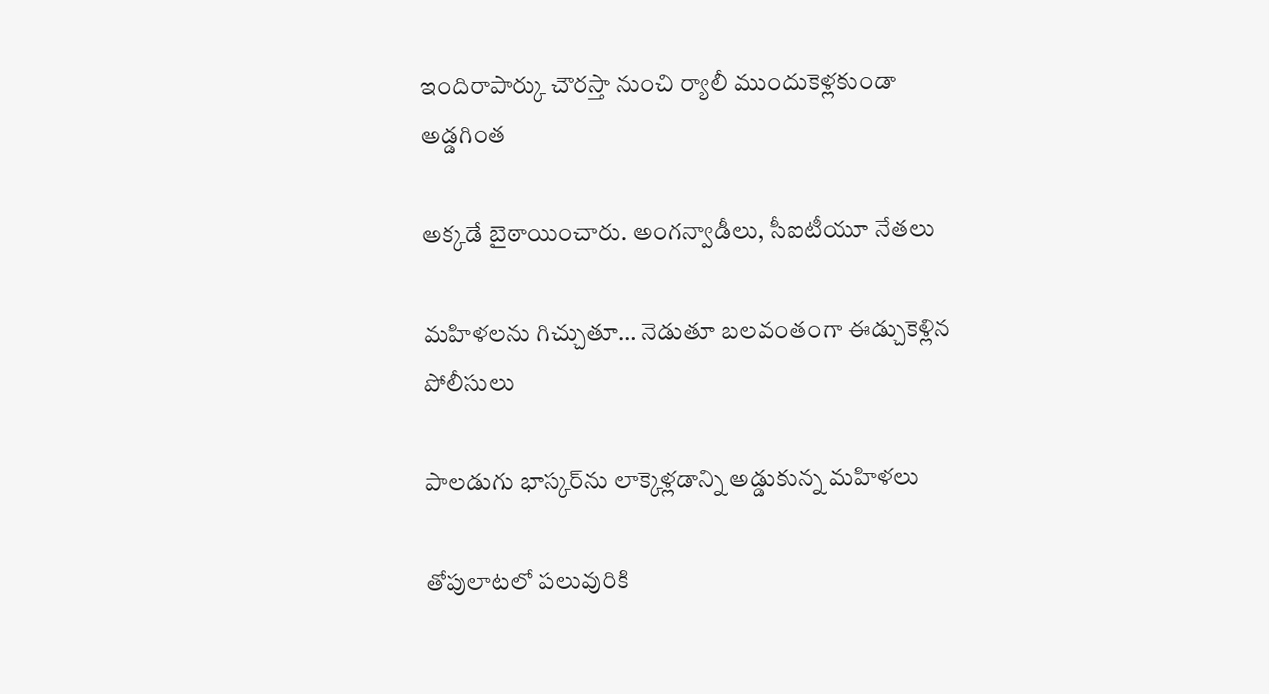ఇందిరాపార్కు చౌరస్తా నుంచి ర్యాలీ ముందుకెళ్లకుండా అడ్డగింత

అక్కడే బైఠాయించారు. అంగన్వాడీలు, సీఐటీయూ నేతలు

మహిళలను గిచ్చుతూ… నెడుతూ బలవంతంగా ఈడ్చుకెళ్లిన పోలీసులు

పాలడుగు భాస్కర్‌ను లాక్కెళ్లడాన్ని అడ్డుకున్న మహిళలు

తోపులాటలో పలువురికి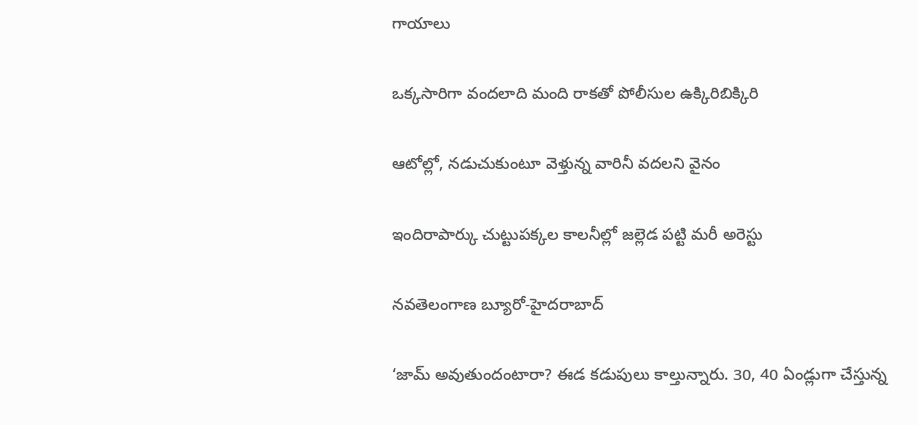గాయాలు

ఒక్కసారిగా వందలాది మంది రాకతో పోలీసుల ఉక్కిరిబిక్కిరి

ఆటోల్లో, నడుచుకుంటూ వెళ్తున్న వారినీ వదలని వైనం

ఇందిరాపార్కు చుట్టుపక్కల కాలనీల్లో జల్లెడ పట్టి మరీ అరెస్టు

నవతెలంగాణ బ్యూరో-హైదరాబాద్‌

‘జామ్‌ అవుతుందంటారా? ఈడ కడుపులు కాల్తున్నారు. 30, 40 ఏండ్లుగా చేస్తున్న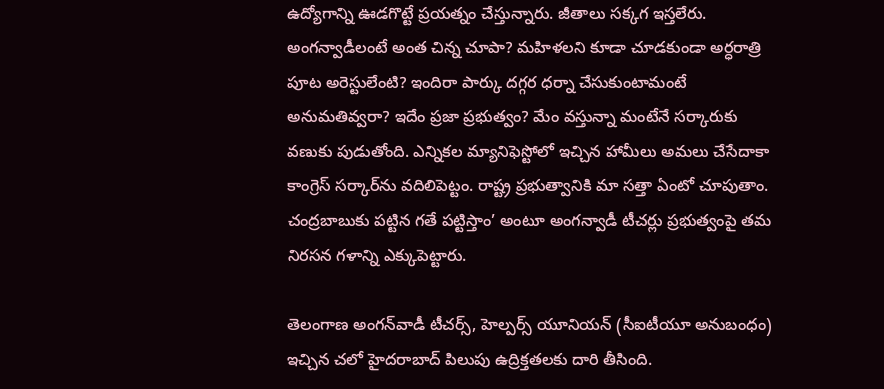ఉద్యోగాన్ని ఊడగొట్టే ప్రయత్నం చేస్తున్నారు. జీతాలు సక్కగ ఇస్తలేరు. అంగన్వాడీలంటే అంత చిన్న చూపా? మహిళలని కూడా చూడకుండా అర్ధరాత్రి పూట అరెస్టులేంటి? ఇందిరా పార్కు దగ్గర ధర్నా చేసుకుంటామంటే అనుమతివ్వరా? ఇదేం ప్రజా ప్రభుత్వం? మేం వస్తున్నా మంటేనే సర్కారుకు వణుకు పుడుతోంది. ఎన్నికల మ్యానిఫెస్టోలో ఇచ్చిన హామీలు అమలు చేసేదాకా కాంగ్రెస్‌ సర్కార్‌ను వదిలిపెట్టం. రాష్ట్ర ప్రభుత్వానికి మా సత్తా ఏంటో చూపుతాం. చంద్రబాబుకు పట్టిన గతే పట్టిస్తాం’ అంటూ అంగన్వాడీ టీచర్లు ప్రభుత్వంపై తమ నిరసన గళాన్ని ఎక్కుపెట్టారు.

తెలంగాణ అంగన్‌వాడీ టీచర్స్‌, హెల్పర్స్‌ యూనియన్‌ (సీఐటీయూ అనుబంధం) ఇచ్చిన చలో హైదరాబాద్‌ పిలుపు ఉద్రిక్తతలకు దారి తీసింది.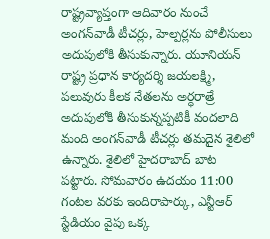రాష్ట్రవ్యాప్తంగా ఆదివారం నుంచే అంగన్‌వాడీ టీచర్లు, హెల్పర్లను పోలీసులు అదుపులోకి తీసుకున్నారు. యూనియన్‌ రాష్ట్ర ప్రధాన కార్యదర్శి జయలక్ష్మి, పలువురు కీలక నేతలను అర్ధరాత్రే అదుపులోకి తీసుకున్నప్పటికీ వందలాది మంది అంగన్‌వాడీ టీచర్లు తమదైన శైలిలో ఉన్నారు. శైలిలో హైదరాబాద్‌ బాట పట్టారు. సోమవారం ఉదయం 11:00 గంటల వరకు ఇందిరాపార్కు, ఎన్టీఆర్ స్టేడియం వైపు ఒక్క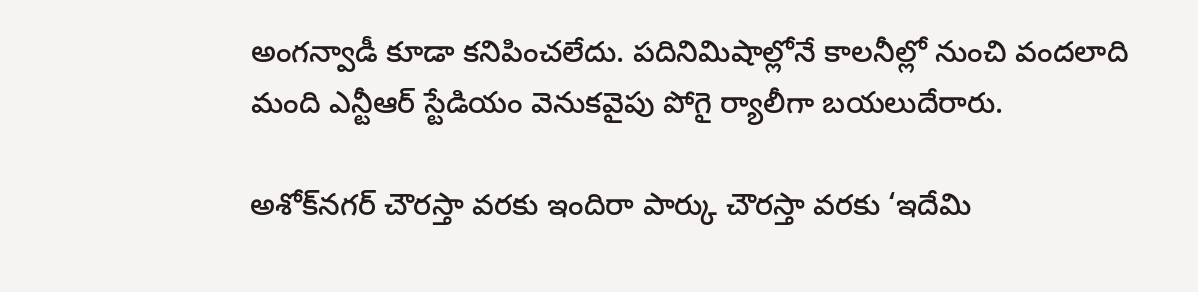అంగన్వాడీ కూడా కనిపించలేదు. పదినిమిషాల్లోనే కాలనీల్లో నుంచి వందలాది మంది ఎన్టీఆర్ స్టేడియం వెనుకవైపు పోగై ర్యాలీగా బయలుదేరారు.

అశోక్‌నగర్ చౌరస్తా వరకు ఇందిరా పార్కు చౌరస్తా వరకు ‘ఇదేమి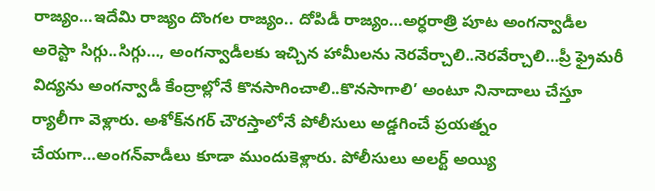రాజ్యం…ఇదేమి రాజ్యం దొంగల రాజ్యం.. దోపిడీ రాజ్యం…అర్ధరాత్రి పూట అంగన్వాడీల అరెస్టా సిగ్గు..సిగ్గు…, అంగన్వాడీలకు ఇచ్చిన హామీలను నెరవేర్చాలి..నెరవేర్చాలి…ప్రీ ఫ్రైమరీ విద్యను అంగన్వాడీ కేంద్రాల్లోనే కొనసాగించాలి..కొనసాగాలి’ అంటూ నినాదాలు చేస్తూ ర్యాలీగా వెళ్లారు. అశోక్‌నగర్‌ చౌరస్తాలోనే పోలీసులు అడ్డగించే ప్రయత్నం చేయగా…అంగన్‌వాడీలు కూడా ముందుకెళ్లారు. పోలీసులు అలర్ట్‌ అయ్యి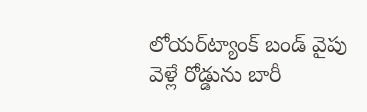లోయర్‌ట్యాంక్‌ బండ్‌ వైపు వెళ్లే రోడ్డును బారీ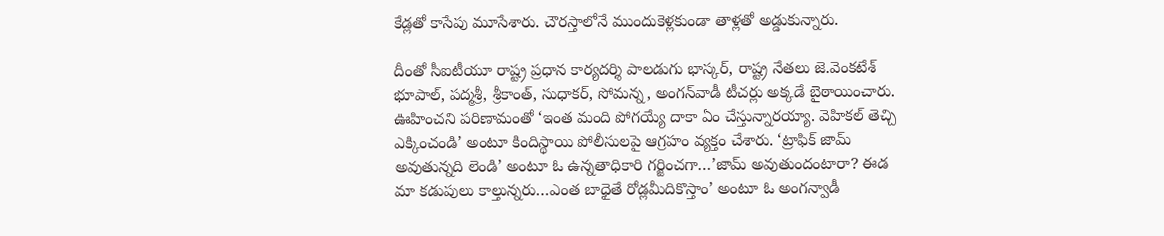కేడ్లతో కాసేపు మూసేశారు. చౌరస్తాలోనే ముందుకెళ్లకుండా తాళ్లతో అడ్డుకున్నారు.

దీంతో సీఐటీయూ రాష్ట్ర ప్రధాన కార్యదర్శి పాలడుగు భాస్కర్‌, రాష్ట్ర నేతలు జె.వెంకటేశ్‌ భూపాల్‌, పద్మశ్రీ, శ్రీకాంత్‌, సుధాకర్‌, సోమన్న, అంగన్‌వాడీ టీచర్లు అక్కడే బైఠాయించారు. ఊహించని పరిణామంతో ‘ఇంత మంది పోగయ్యే దాకా ఏం చేస్తున్నారయ్యా. వెహికల్‌ తెచ్చి ఎక్కించండి’ అంటూ కిందిస్థాయి పోలీసులపై ఆగ్రహం వ్యక్తం చేశారు. ‘ట్రాఫిక్‌ జామ్‌ అవుతున్నది లెండి’ అంటూ ఓ ఉన్నతాధికారి గర్జించగా…’జామ్‌ అవుతుందంటారా? ఈడ మా కడుపులు కాల్తున్నరు…ఎంత బాధైతే రోడ్లమీదికొస్తాం’ అంటూ ఓ అంగన్వాడీ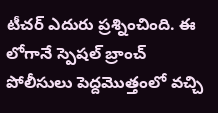టీచర్ ఎదురు ప్రశ్నించింది. ఈ లోగానే స్పెషల్‌ బ్రాంచ్‌ పోలీసులు పెద్దమొత్తంలో వచ్చి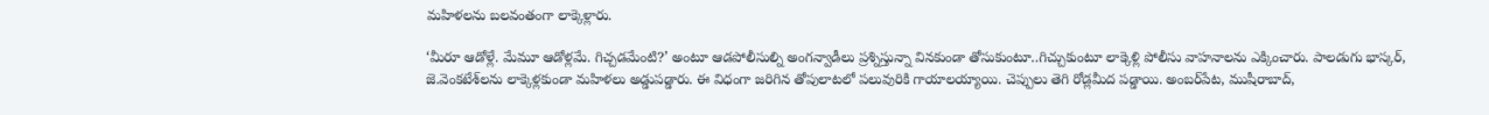మహిళలను బలవంతంగా లాక్కెళ్లారు.

‘మీరూ ఆడోళ్లే. మేమూ ఆడోళ్లమే. గిచ్చడమేంటి?’ అంటూ ఆడపోలీసుల్ని అంగన్వాడీలు ప్రశ్నిస్తున్నా వినకుండా తోసుకుంటూ..గిచ్చుకుంటూ లాక్కెళ్లి పోలీసు వాహనాలను ఎక్కించారు. పాలడుగు భాస్కర్‌, జె.వెంకటేశ్‌లను లాక్కెళ్లకుండా మహిళలు అడ్డుపడ్డారు. ఈ విధంగా జరిగిన తోపులాటలో పలువురికి గాయాలయ్యాయి. చెప్పులు తెగి రోడ్లమీద పడ్డాయి. అంబర్‌పేట, ముషీరాబాద్‌,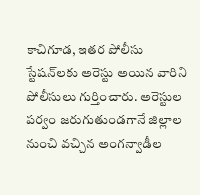కాచిగూడ, ఇతర పోలీసు స్టేషన్‌లకు అరెస్టు అయిన వారిని పోలీసులు గుర్తించారు. అరెస్టుల పర్వం జరుగుతుండగానే జిల్లాల నుంచి వచ్చిన అంగన్వాడీల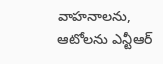వాహనాలను, ఆటోలను ఎన్టీఆర్‌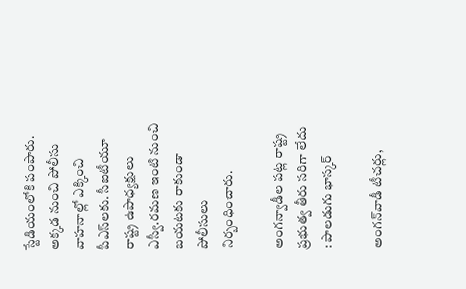స్టేడియంలోకి పంపారు. అక్కడ నుంచి పోలీసు వాహనాల్లో ఎక్కించి పీఎస్‌లకు. సీఐటీయూ రాష్ట్ర ఉపాధ్యక్షులు ఎస్వీ.రమణ ఇంటి నుంచి బయటకు రాకుండా పోలీసులు నిర్బంధించారు.

అంగన్వాడీల పట్ల రాష్ట్ర ప్రభుత్వ తీరు సరిగా లేదు : పాలడుగు భాస్కర్‌

అంగన్‌వాడీ టీచర్లు,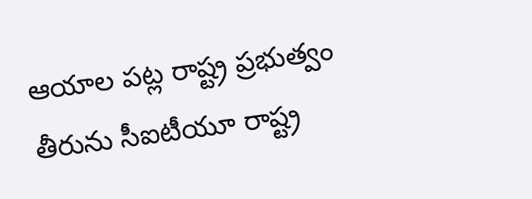ఆయాల పట్ల రాష్ట్ర ప్రభుత్వం తీరును సీఐటీయూ రాష్ట్ర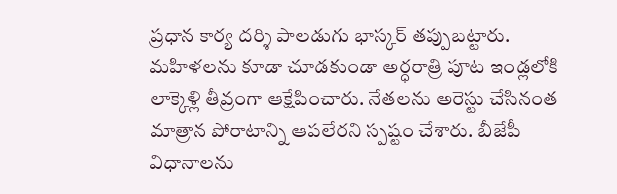ప్రధాన కార్య దర్శి పాలడుగు భాస్కర్‌ తప్పుబట్టారు. మహిళలను కూడా చూడకుండా అర్ధరాత్రి పూట ఇండ్లలోకి లాక్కెళ్లి తీవ్రంగా ఆక్షేపించారు. నేతలను అరెస్టు చేసినంత మాత్రాన పోరాటాన్ని ఆపలేరని స్పష్టం చేశారు. బీజేపీ విధానాలను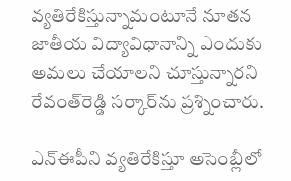వ్యతిరేకిస్తున్నామంటూనే నూతన జాతీయ విద్యావిధానాన్ని ఎందుకు అమలు చేయాలని చూస్తున్నారని రేవంత్‌రెడ్డి సర్కార్‌ను ప్రశ్నించారు.

ఎన్ఈపీని వ్యతిరేకిస్తూ అసెంబ్లీలో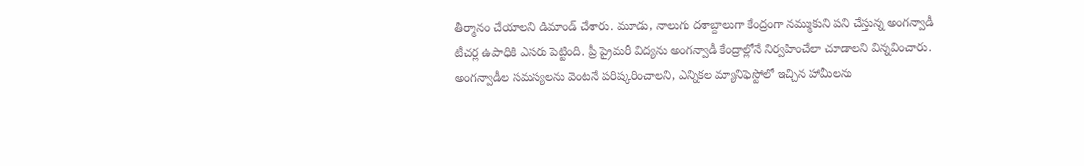తీర్మానం చేయాలని డిమాండ్ చేశారు. మూడు, నాలుగు దశాబ్దాలుగా కేంద్రంగా నమ్ముకుని పని చేస్తున్న అంగన్వాడీ టీచర్ల ఉపాధికి ఎసరు పెట్టింది. ప్రీ ప్రైమరీ విద్యను అంగన్వాడీ కేంద్రాల్లోనే నిర్వహించేలా చూడాలని విన్నవించారు. అంగన్వాడీల సమస్యలను వెంటనే పరిష్కరించాలని, ఎన్నికల మ్యానిఫెస్టోలో ఇచ్చిన హామీలను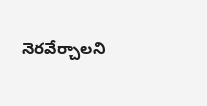నెరవేర్చాలని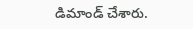డిమాండ్ చేశారు.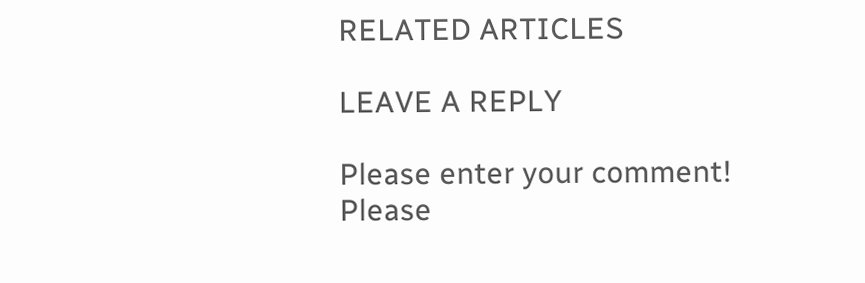RELATED ARTICLES

LEAVE A REPLY

Please enter your comment!
Please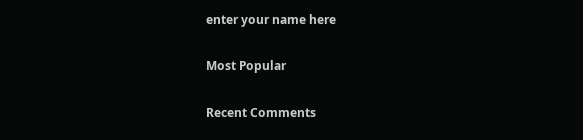enter your name here

Most Popular

Recent Comments